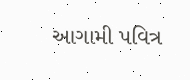આગામી પવિત્ર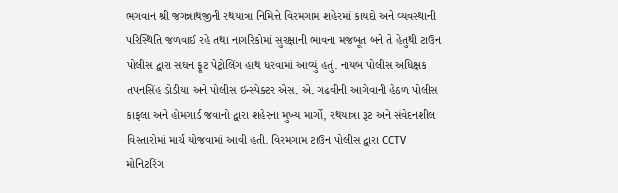ભગવાન શ્રી જગન્નાથજીની રથયાત્રા નિમિત્તે વિરમગામ શહેરમાં કાયદો અને વ્યવસ્થાની પરિસ્થિતિ જળવાઈ રહે તથા નાગરિકોમાં સુરક્ષાની ભાવના મજબૂત બને તે હેતુથી ટાઉન પોલીસ દ્વારા સઘન ફૂટ પેટ્રોલિંગ હાથ ધરવામાં આવ્યું હતું. નાયબ પોલીસ અધિક્ષક તપનસિંહ ડોડીયા અને પોલીસ ઇન્સ્પેક્ટર એસ. એ. ગઢવીની આગેવાની હેઠળ પોલીસ કાફલા અને હોમગાર્ડ જવાનો દ્વારા શહેરના મુખ્ય માર્ગો, રથયાત્રા રૂટ અને સંવેદનશીલ વિસ્તારોમાં માર્ચ યોજવામાં આવી હતી. વિરમગામ ટાઉન પોલીસ દ્વારા CCTV મોનિટરિંગ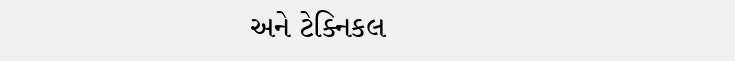અને ટેક્નિકલ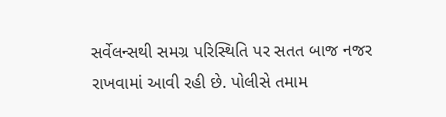સર્વેલન્સથી સમગ્ર પરિસ્થિતિ પર સતત બાજ નજર રાખવામાં આવી રહી છે. પોલીસે તમામ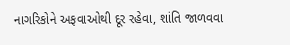નાગરિકોને અફવાઓથી દૂર રહેવા, શાંતિ જાળવવા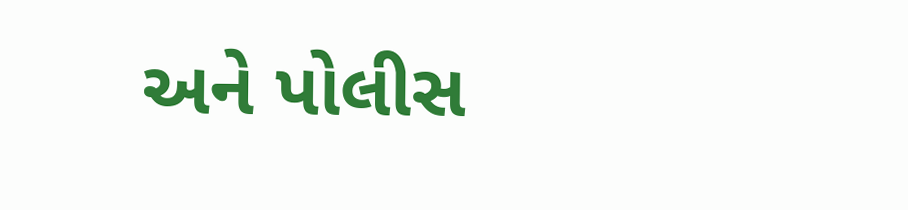અને પોલીસ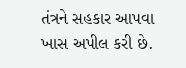તંત્રને સહકાર આપવા ખાસ અપીલ કરી છે.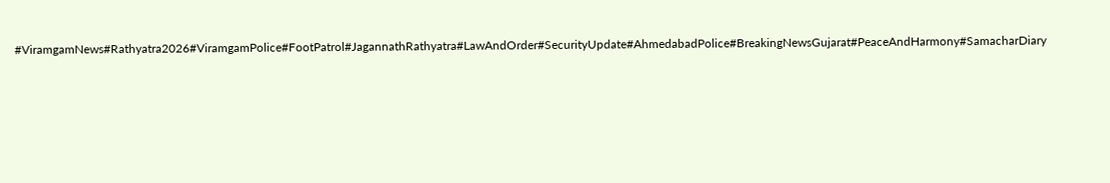#ViramgamNews#Rathyatra2026#ViramgamPolice#FootPatrol#JagannathRathyatra#LawAndOrder#SecurityUpdate#AhmedabadPolice#BreakingNewsGujarat#PeaceAndHarmony#SamacharDiary